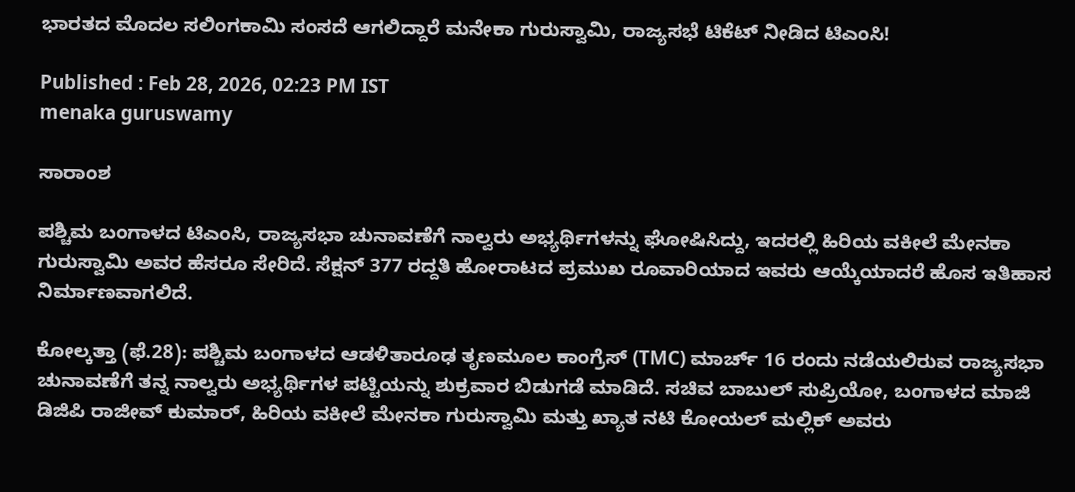ಭಾರತದ ಮೊದಲ ಸಲಿಂಗಕಾಮಿ ಸಂಸದೆ ಆಗಲಿದ್ದಾರೆ ಮನೇಕಾ ಗುರುಸ್ವಾಮಿ, ರಾಜ್ಯಸಭೆ ಟಿಕೆಟ್‌ ನೀಡಿದ ಟಿಎಂಸಿ!

Published : Feb 28, 2026, 02:23 PM IST
menaka guruswamy

ಸಾರಾಂಶ

ಪಶ್ಚಿಮ ಬಂಗಾಳದ ಟಿಎಂಸಿ, ರಾಜ್ಯಸಭಾ ಚುನಾವಣೆಗೆ ನಾಲ್ವರು ಅಭ್ಯರ್ಥಿಗಳನ್ನು ಘೋಷಿಸಿದ್ದು, ಇದರಲ್ಲಿ ಹಿರಿಯ ವಕೀಲೆ ಮೇನಕಾ ಗುರುಸ್ವಾಮಿ ಅವರ ಹೆಸರೂ ಸೇರಿದೆ. ಸೆಕ್ಷನ್ 377 ರದ್ದತಿ ಹೋರಾಟದ ಪ್ರಮುಖ ರೂವಾರಿಯಾದ ಇವರು ಆಯ್ಕೆಯಾದರೆ ಹೊಸ ಇತಿಹಾಸ ನಿರ್ಮಾಣವಾಗಲಿದೆ.

ಕೋಲ್ಕತ್ತಾ (ಫೆ.28): ಪಶ್ಚಿಮ ಬಂಗಾಳದ ಆಡಳಿತಾರೂಢ ತೃಣಮೂಲ ಕಾಂಗ್ರೆಸ್ (TMC) ಮಾರ್ಚ್ 16 ರಂದು ನಡೆಯಲಿರುವ ರಾಜ್ಯಸಭಾ ಚುನಾವಣೆಗೆ ತನ್ನ ನಾಲ್ವರು ಅಭ್ಯರ್ಥಿಗಳ ಪಟ್ಟಿಯನ್ನು ಶುಕ್ರವಾರ ಬಿಡುಗಡೆ ಮಾಡಿದೆ. ಸಚಿವ ಬಾಬುಲ್ ಸುಪ್ರಿಯೋ, ಬಂಗಾಳದ ಮಾಜಿ ಡಿಜಿಪಿ ರಾಜೀವ್ ಕುಮಾರ್, ಹಿರಿಯ ವಕೀಲೆ ಮೇನಕಾ ಗುರುಸ್ವಾಮಿ ಮತ್ತು ಖ್ಯಾತ ನಟಿ ಕೋಯಲ್ ಮಲ್ಲಿಕ್ ಅವರು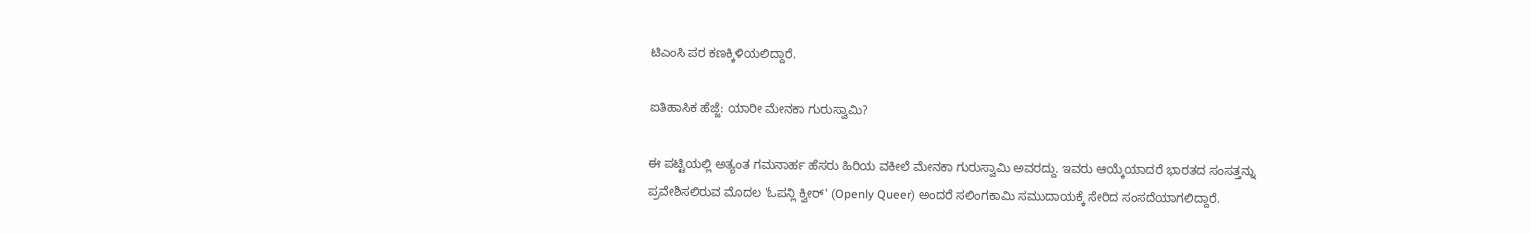ಟಿಎಂಸಿ ಪರ ಕಣಕ್ಕಿಳಿಯಲಿದ್ದಾರೆ.

ಐತಿಹಾಸಿಕ ಹೆಜ್ಜೆ: ಯಾರೀ ಮೇನಕಾ ಗುರುಸ್ವಾಮಿ?

ಈ ಪಟ್ಟಿಯಲ್ಲಿ ಅತ್ಯಂತ ಗಮನಾರ್ಹ ಹೆಸರು ಹಿರಿಯ ವಕೀಲೆ ಮೇನಕಾ ಗುರುಸ್ವಾಮಿ ಅವರದ್ದು. ಇವರು ಆಯ್ಕೆಯಾದರೆ ಭಾರತದ ಸಂಸತ್ತನ್ನು ಪ್ರವೇಶಿಸಲಿರುವ ಮೊದಲ 'ಓಪನ್ಲಿ ಕ್ವೀರ್' (Openly Queer) ಅಂದರೆ ಸಲಿಂಗಕಾಮಿ ಸಮುದಾಯಕ್ಕೆ ಸೇರಿದ ಸಂಸದೆಯಾಗಲಿದ್ದಾರೆ.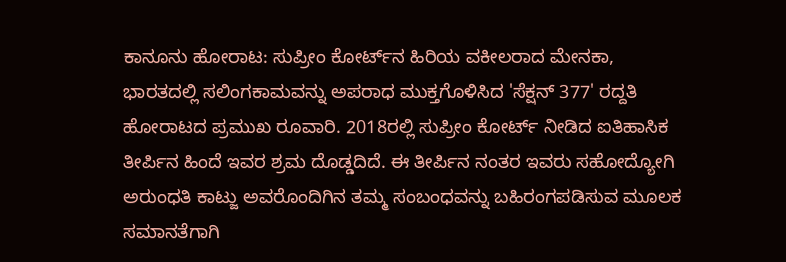ಕಾನೂನು ಹೋರಾಟ: ಸುಪ್ರೀಂ ಕೋರ್ಟ್‌ನ ಹಿರಿಯ ವಕೀಲರಾದ ಮೇನಕಾ, ಭಾರತದಲ್ಲಿ ಸಲಿಂಗಕಾಮವನ್ನು ಅಪರಾಧ ಮುಕ್ತಗೊಳಿಸಿದ 'ಸೆಕ್ಷನ್ 377' ರದ್ದತಿ ಹೋರಾಟದ ಪ್ರಮುಖ ರೂವಾರಿ. 2018ರಲ್ಲಿ ಸುಪ್ರೀಂ ಕೋರ್ಟ್ ನೀಡಿದ ಐತಿಹಾಸಿಕ ತೀರ್ಪಿನ ಹಿಂದೆ ಇವರ ಶ್ರಮ ದೊಡ್ಡದಿದೆ. ಈ ತೀರ್ಪಿನ ನಂತರ ಇವರು ಸಹೋದ್ಯೋಗಿ ಅರುಂಧತಿ ಕಾಟ್ಜು ಅವರೊಂದಿಗಿನ ತಮ್ಮ ಸಂಬಂಧವನ್ನು ಬಹಿರಂಗಪಡಿಸುವ ಮೂಲಕ ಸಮಾನತೆಗಾಗಿ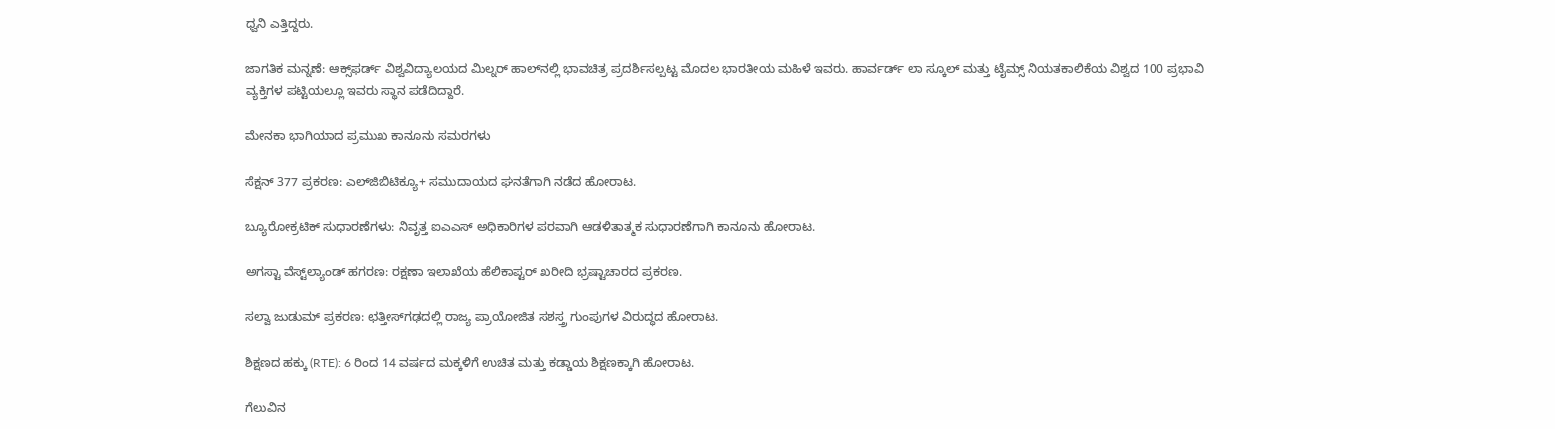ಧ್ವನಿ ಎತ್ತಿದ್ದರು.

ಜಾಗತಿಕ ಮನ್ನಣೆ: ಆಕ್ಸ್‌ಫರ್ಡ್ ವಿಶ್ವವಿದ್ಯಾಲಯದ ಮಿಲ್ನರ್ ಹಾಲ್‌ನಲ್ಲಿ ಭಾವಚಿತ್ರ ಪ್ರದರ್ಶಿಸಲ್ಪಟ್ಟ ಮೊದಲ ಭಾರತೀಯ ಮಹಿಳೆ ಇವರು. ಹಾರ್ವರ್ಡ್ ಲಾ ಸ್ಕೂಲ್ ಮತ್ತು ಟೈಮ್ಸ್ ನಿಯತಕಾಲಿಕೆಯ ವಿಶ್ವದ 100 ಪ್ರಭಾವಿ ವ್ಯಕ್ತಿಗಳ ಪಟ್ಟಿಯಲ್ಲೂ ಇವರು ಸ್ಥಾನ ಪಡೆದಿದ್ದಾರೆ.

ಮೇನಕಾ ಭಾಗಿಯಾದ ಪ್ರಮುಖ ಕಾನೂನು ಸಮರಗಳು

ಸೆಕ್ಷನ್ 377 ಪ್ರಕರಣ: ಎಲ್‌ಜಿಬಿಟಿಕ್ಯೂ+ ಸಮುದಾಯದ ಘನತೆಗಾಗಿ ನಡೆದ ಹೋರಾಟ.

ಬ್ಯೂರೋಕ್ರಟಿಕ್ ಸುಧಾರಣೆಗಳು: ನಿವೃತ್ತ ಐಎಎಸ್ ಅಧಿಕಾರಿಗಳ ಪರವಾಗಿ ಆಡಳಿತಾತ್ಮಕ ಸುಧಾರಣೆಗಾಗಿ ಕಾನೂನು ಹೋರಾಟ.

ಅಗಸ್ಟಾ ವೆಸ್ಟ್‌ಲ್ಯಾಂಡ್ ಹಗರಣ: ರಕ್ಷಣಾ ಇಲಾಖೆಯ ಹೆಲಿಕಾಪ್ಟರ್ ಖರೀದಿ ಭ್ರಷ್ಟಾಚಾರದ ಪ್ರಕರಣ.

ಸಲ್ವಾ ಜುಡುಮ್ ಪ್ರಕರಣ: ಛತ್ತೀಸ್‌ಗಢದಲ್ಲಿ ರಾಜ್ಯ ಪ್ರಾಯೋಜಿತ ಸಶಸ್ತ್ರ ಗುಂಪುಗಳ ವಿರುದ್ಧದ ಹೋರಾಟ.

ಶಿಕ್ಷಣದ ಹಕ್ಕು (RTE): 6 ರಿಂದ 14 ವರ್ಷದ ಮಕ್ಕಳಿಗೆ ಉಚಿತ ಮತ್ತು ಕಡ್ಡಾಯ ಶಿಕ್ಷಣಕ್ಕಾಗಿ ಹೋರಾಟ.

ಗೆಲುವಿನ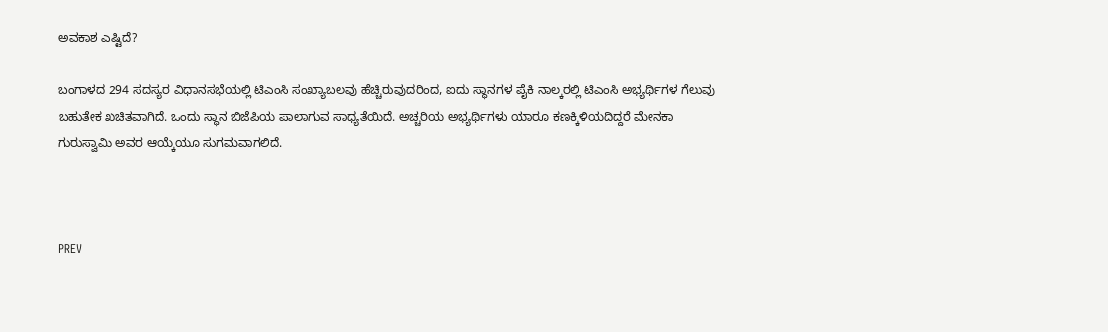ಅವಕಾಶ ಎಷ್ಟಿದೆ?

ಬಂಗಾಳದ 294 ಸದಸ್ಯರ ವಿಧಾನಸಭೆಯಲ್ಲಿ ಟಿಎಂಸಿ ಸಂಖ್ಯಾಬಲವು ಹೆಚ್ಚಿರುವುದರಿಂದ, ಐದು ಸ್ಥಾನಗಳ ಪೈಕಿ ನಾಲ್ಕರಲ್ಲಿ ಟಿಎಂಸಿ ಅಭ್ಯರ್ಥಿಗಳ ಗೆಲುವು ಬಹುತೇಕ ಖಚಿತವಾಗಿದೆ. ಒಂದು ಸ್ಥಾನ ಬಿಜೆಪಿಯ ಪಾಲಾಗುವ ಸಾಧ್ಯತೆಯಿದೆ. ಅಚ್ಚರಿಯ ಅಭ್ಯರ್ಥಿಗಳು ಯಾರೂ ಕಣಕ್ಕಿಳಿಯದಿದ್ದರೆ ಮೇನಕಾ ಗುರುಸ್ವಾಮಿ ಅವರ ಆಯ್ಕೆಯೂ ಸುಗಮವಾಗಲಿದೆ.



PREV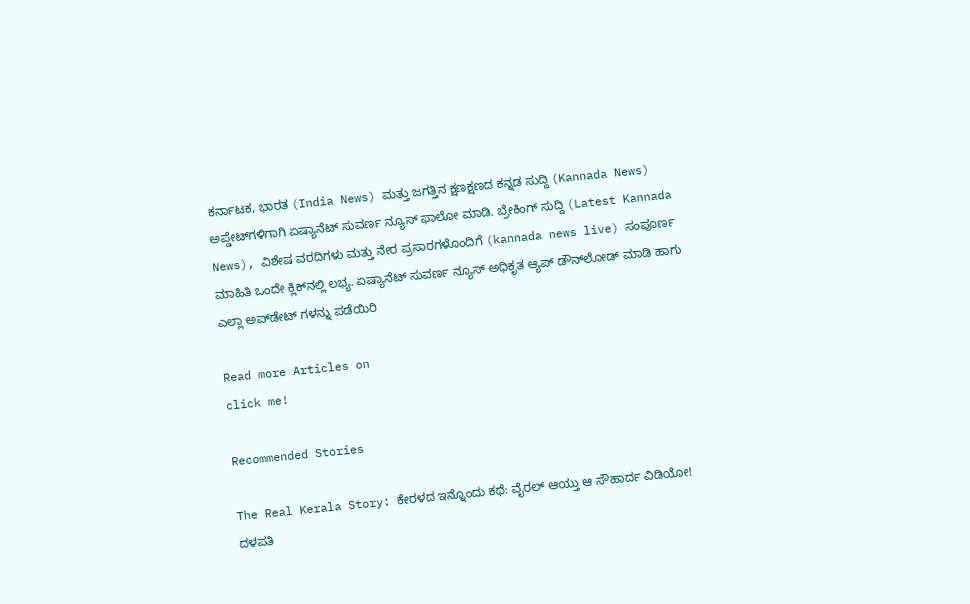ಕರ್ನಾಟಕ, ಭಾರತ (India News) ಮತ್ತು ಜಗತ್ತಿನ ಕ್ಷಣಕ್ಷಣದ ಕನ್ನಡ ಸುದ್ದಿ (Kannada News) ಅಪ್ಡೇಟ್‌ಗಳಿಗಾಗಿ ಏಷ್ಯಾನೆಟ್ ಸುವರ್ಣ ನ್ಯೂಸ್‌ ಫಾಲೋ ಮಾಡಿ. ಬ್ರೇಕಿಂಗ್ ಸುದ್ದಿ (Latest Kannada News), ವಿಶೇಷ ವರದಿಗಳು ಮತ್ತು ನೇರ ಪ್ರಸಾರಗಳೊಂದಿಗೆ (kannada news live) ಸಂಪೂರ್ಣ ಮಾಹಿತಿ ಒಂದೇ ಕ್ಲಿಕ್‌ನಲ್ಲಿ ಲಭ್ಯ. ಏಷ್ಯಾನೆಟ್ ಸುವರ್ಣ ನ್ಯೂಸ್ ಅಧಿಕೃತ ಆ್ಯಪ್ ಡೌನ್‌ಲೋಡ್ ಮಾಡಿ ಹಾಗು ಎಲ್ಲಾ ಅಪ್‌ಡೇಟ್ ಗಳನ್ನು ಪಡೆಯಿರಿ

Read more Articles on
click me!

Recommended Stories

The Real Kerala Story: ಕೇರಳದ ಇನ್ನೊಂದು ಕಥೆ: ವೈರಲ್ ಆಯ್ತು ಆ ಸೌಹಾರ್ದ ವಿಡಿಯೋ!
ದಳಪತಿ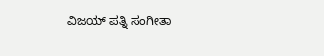ವಿಜಯ್ ಪತ್ನಿ ಸಂಗೀತಾ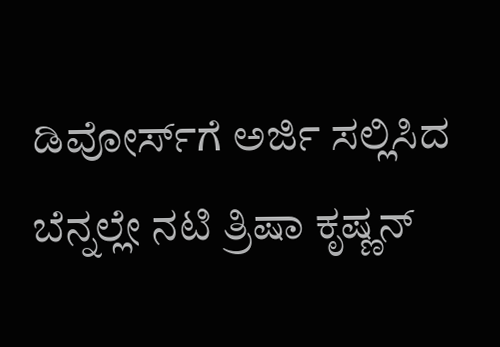ಡಿವೋರ್ಸ್‌ಗೆ ಅರ್ಜಿ ಸಲ್ಲಿಸಿದ ಬೆನ್ನಲ್ಲೇ ನಟಿ ತ್ರಿಷಾ ಕೃಷ್ಣನ್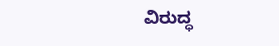ವಿರುದ್ಧ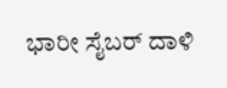ಭಾರೀ ಸೈಬರ್ ದಾಳಿ